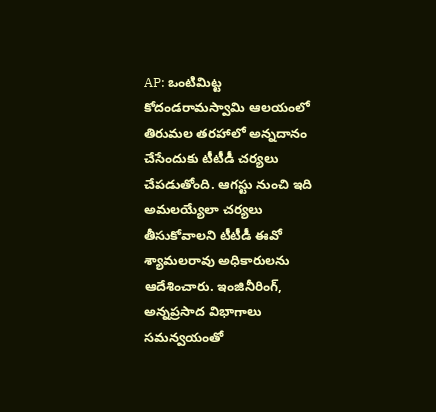AP: ఒంటిమిట్ట కోదండరామస్వామి ఆలయంలో తిరుమల తరహాలో అన్నదానం చేసేందుకు టీటీడీ చర్యలు చేపడుతోంది. ఆగస్టు నుంచి ఇది అమలయ్యేలా చర్యలు తీసుకోవాలని టీటీడీ ఈవో శ్యామలరావు అధికారులను ఆదేశించారు. ఇంజినీరింగ్, అన్నప్రసాద విభాగాలు సమన్వయంతో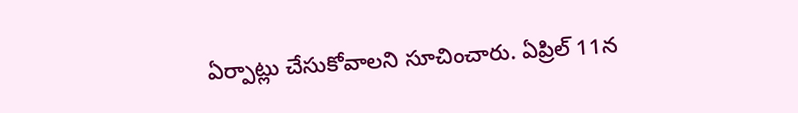ఏర్పాట్లు చేసుకోవాలని సూచించారు. ఏప్రిల్ 11న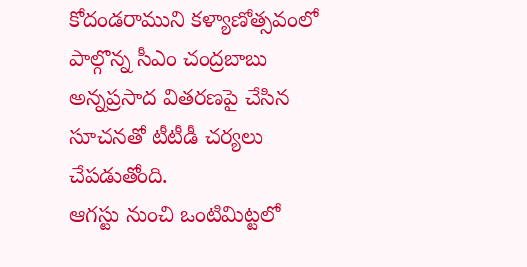కోదండరాముని కళ్యాణోత్సవంలో పాల్గొన్న సీఎం చంద్రబాబు అన్నప్రసాద వితరణపై చేసిన సూచనతో టీటీడీ చర్యలు చేపడుతోంది.
ఆగస్టు నుంచి ఒంటిమిట్టలో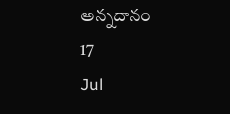అన్నదానం
17
Jul